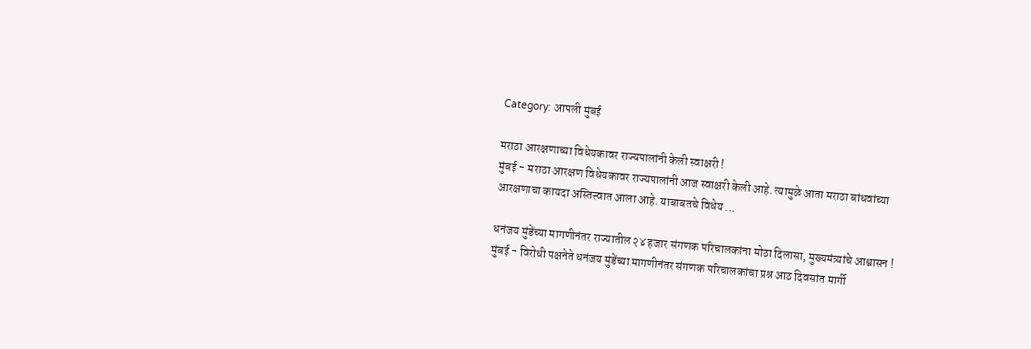Category: आपली मुंबई

मराठा आरक्षणाच्या विधेयकावर राज्यपालांनी केली स्वाक्षरी !
मुंबई - मराठा आरक्षण विधेयकावर राज्यपालांनी आज स्वाक्षरी केली आहे. त्यामुळे आता मराठा बांधवांच्या आरक्षणाचा कायदा अस्तित्त्वात आला आहे. याबाबतचे विधेय ...

धनंजय मुंडेंच्या मागणीनंतर राज्यातील २४ हजार संगणक परिचालकांना मोठा दिलासा, मुख्यमंत्र्यांचे आश्वासन !
मुंबई - विरोधी पक्षनेते धनंजय मुंडेंच्या मागणीनंतर संगणक परिचालकांचा प्रश्न आठ दिवसांत मार्गी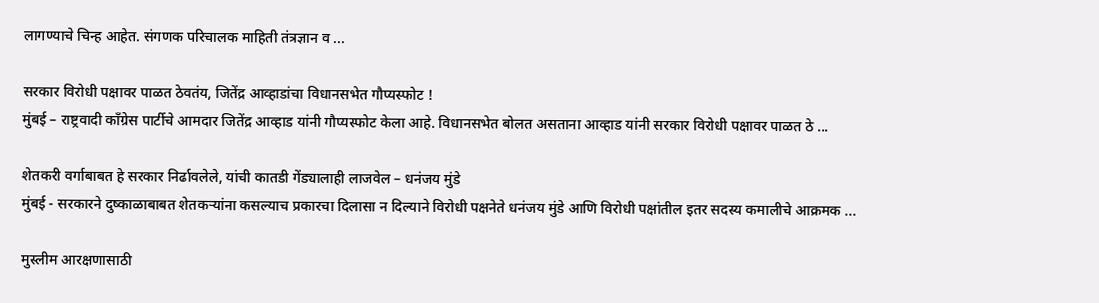लागण्याचे चिन्ह आहेत. संगणक परिचालक माहिती तंत्रज्ञान व ...

सरकार विरोधी पक्षावर पाळत ठेवतंय, जितेंद्र आव्हाडांचा विधानसभेत गौप्यस्फोट !
मुंबई – राष्ट्रवादी काँग्रेस पार्टीचे आमदार जितेंद्र आव्हाड यांनी गौप्यस्फोट केला आहे. विधानसभेत बोलत असताना आव्हाड यांनी सरकार विरोधी पक्षावर पाळत ठे ...

शेतकरी वर्गाबाबत हे सरकार निर्ढावलेले, यांची कातडी गेंड्यालाही लाजवेल – धनंजय मुंडे
मुंबई - सरकारने दुष्काळाबाबत शेतकऱ्यांना कसल्याच प्रकारचा दिलासा न दिल्याने विरोधी पक्षनेते धनंजय मुंडे आणि विरोधी पक्षांतील इतर सदस्य कमालीचे आक्रमक ...

मुस्लीम आरक्षणासाठी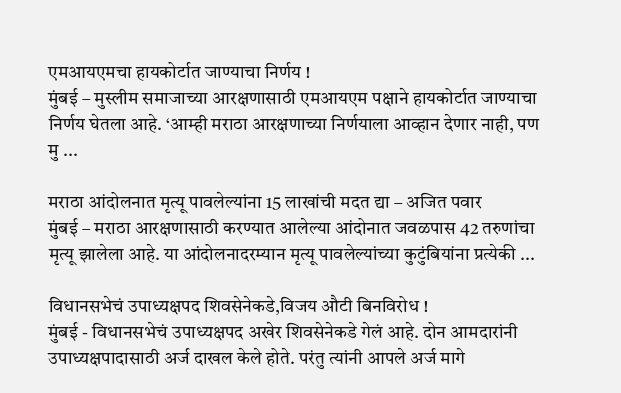एमआयएमचा हायकोर्टात जाण्याचा निर्णय !
मुंबई – मुस्लीम समाजाच्या आरक्षणासाठी एमआयएम पक्षाने हायकोर्टात जाण्याचा निर्णय घेतला आहे. ‘आम्ही मराठा आरक्षणाच्या निर्णयाला आव्हान देणार नाही, पण मु ...

मराठा आंदोलनात मृत्यू पावलेल्यांना 15 लाखांची मदत द्या – अजित पवार
मुंबई – मराठा आरक्षणासाठी करण्यात आलेल्या आंदोनात जवळपास 42 तरुणांचा मृत्यू झालेला आहे. या आंदोलनादरम्यान मृत्यू पावलेल्यांच्या कुटुंबियांना प्रत्येकी ...

विधानसभेचं उपाध्यक्षपद शिवसेनेकडे,विजय औटी बिनविरोध !
मुंबई - विधानसभेचं उपाध्यक्षपद अखेर शिवसेनेकडे गेलं आहे. दोन आमदारांनी उपाध्यक्षपादासाठी अर्ज दाखल केले होते. परंतु त्यांनी आपले अर्ज मागे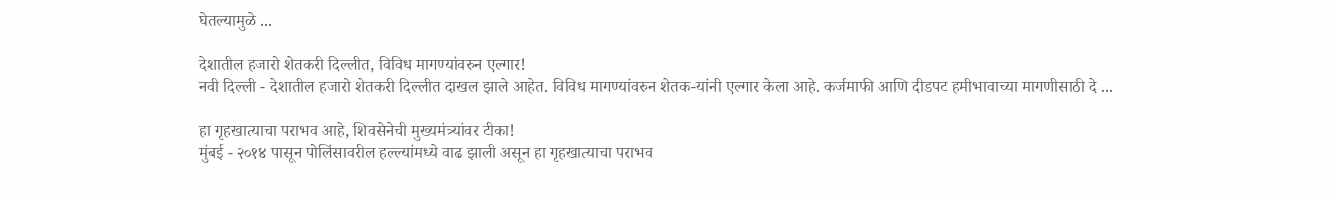घेतल्यामुळे ...

देशातील हजारो शेतकरी दिल्लीत, विविध मागण्यांवरुन एल्गार!
नवी दिल्ली - देशातील हजारो शेतकरी दिल्लीत दाखल झाले आहेत. विविध मागण्यांवरुन शेतक-यांनी एल्गार केला आहे. कर्जमाफी आणि दीडपट हमीभावाच्या मागणीसाठी दे ...

हा गृहखात्याचा पराभव आहे, शिवसेनेची मुख्यमंत्र्यांवर टीका!
मुंबई - २०१४ पासून पोलिंसावरील हल्ल्यांमध्ये वाढ झाली असून हा गृहखात्याचा पराभव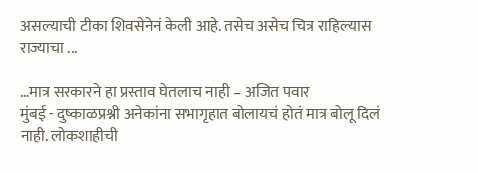असल्याची टीका शिवसेनेनं केली आहे. तसेच असेच चित्र राहिल्यास राज्याचा ...

…मात्र सरकारने हा प्रस्ताव घेतलाच नाही – अजित पवार
मुंबई - दुष्काळप्रश्नी अनेकांना सभागृहात बोलायचं होतं मात्र बोलू दिलं नाही. लोकशाहीची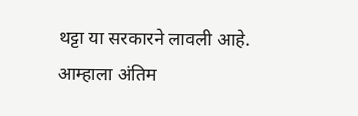थट्टा या सरकारने लावली आहे. आम्हाला अंतिम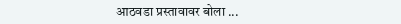आठवडा प्रस्तावावर बोला ...